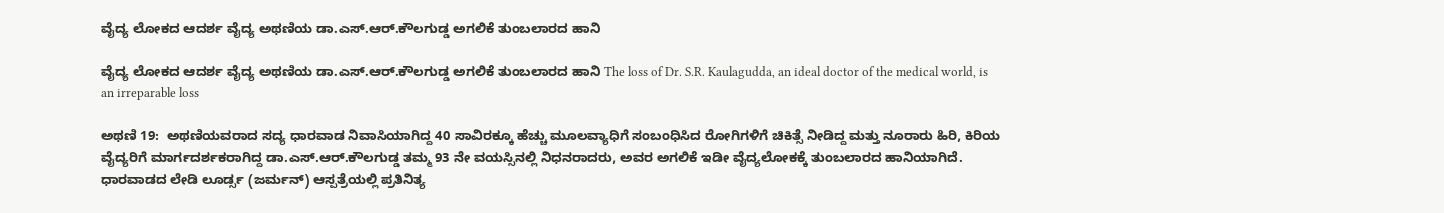ವೈದ್ಯ ಲೋಕದ ಆದರ್ಶ ವೈದ್ಯ ಅಥಣಿಯ ಡಾ.ಎಸ್‌.ಆರ್‌.ಕೌಲಗುಡ್ಡ ಅಗಲಿಕೆ ತುಂಬಲಾರದ ಹಾನಿ

ವೈದ್ಯ ಲೋಕದ ಆದರ್ಶ ವೈದ್ಯ ಅಥಣಿಯ ಡಾ.ಎಸ್‌.ಆರ್‌.ಕೌಲಗುಡ್ಡ ಅಗಲಿಕೆ ತುಂಬಲಾರದ ಹಾನಿ The loss of Dr. S.R. Kaulagudda, an ideal doctor of the medical world, is an irreparable loss

ಅಥಣಿ 19:  ಅಥಣಿಯವರಾದ ಸದ್ಯ ಧಾರವಾಡ ನಿವಾಸಿಯಾಗಿದ್ದ 40 ಸಾವಿರಕ್ಕೂ ಹೆಚ್ಚು ಮೂಲವ್ಯಾಧಿಗೆ ಸಂಬಂಧಿಸಿದ ರೋಗಿಗಳಿಗೆ ಚಿಕಿತ್ಸೆ ನೀಡಿದ್ದ ಮತ್ತು ನೂರಾರು ಹಿರಿ, ಕಿರಿಯ ವೈದ್ಯರಿಗೆ ಮಾರ್ಗದರ್ಶಕರಾಗಿದ್ದ ಡಾ.ಎಸ್‌.ಆರ್‌.ಕೌಲಗುಡ್ಡ ತಮ್ಮ 93 ನೇ ವಯಸ್ಸಿನಲ್ಲಿ ನಿಧನರಾದರು, ಅವರ ಅಗಲಿಕೆ ಇಡೀ ವೈದ್ಯಲೋಕಕ್ಕೆ ತುಂಬಲಾರದ ಹಾನಿಯಾಗಿದೆ.        ಧಾರವಾಡದ ಲೇಡಿ ಲೂರ್ಡ್ಸ (ಜರ್ಮನ್) ಆಸ್ಪತ್ರೆಯಲ್ಲಿ ಪ್ರತಿನಿತ್ಯ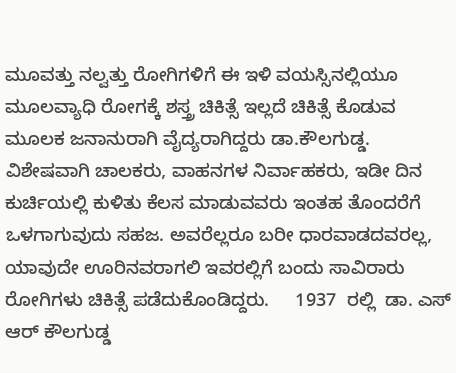ಮೂವತ್ತು ನಲ್ವತ್ತು ರೋಗಿಗಳಿಗೆ ಈ ಇಳಿ ವಯಸ್ಸಿನಲ್ಲಿಯೂ ಮೂಲವ್ಯಾಧಿ ರೋಗಕ್ಕೆ ಶಸ್ತ್ರ ಚಿಕಿತ್ಸೆ ಇಲ್ಲದೆ ಚಿಕಿತ್ಸೆ ಕೊಡುವ ಮೂಲಕ ಜನಾನುರಾಗಿ ವೈದ್ಯರಾಗಿದ್ದರು ಡಾ.ಕೌಲಗುಡ್ಡ. ವಿಶೇಷವಾಗಿ ಚಾಲಕರು, ವಾಹನಗಳ ನಿರ್ವಾಹಕರು, ಇಡೀ ದಿನ ಕುರ್ಚಿಯಲ್ಲಿ ಕುಳಿತು ಕೆಲಸ ಮಾಡುವವರು ಇಂತಹ ತೊಂದರೆಗೆ ಒಳಗಾಗುವುದು ಸಹಜ. ಅವರೆಲ್ಲರೂ ಬರೀ ಧಾರವಾಡದವರಲ್ಲ, ಯಾವುದೇ ಊರಿನವರಾಗಲಿ ಇವರಲ್ಲಿಗೆ ಬಂದು ಸಾವಿರಾರು ರೋಗಿಗಳು ಚಿಕಿತ್ಸೆ ಪಡೆದುಕೊಂಡಿದ್ದರು.     1937  ರಲ್ಲಿ  ಡಾ. ಎಸ್ ಆರ್ ಕೌಲಗುಡ್ಡ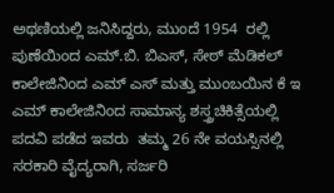ಅಥಣಿಯಲ್ಲಿ ಜನಿಸಿದ್ದರು, ಮುಂದೆ 1954  ರಲ್ಲಿ ಪುಣೆಯಿಂದ ಎಮ್‌.ಬಿ. ಬಿಎಸ್, ಸೇಠ್ ಮೆಡಿಕಲ್ ಕಾಲೇಜಿನಿಂದ ಎಮ್ ಎಸ್ ಮತ್ತು ಮುಂಬಯಿನ ಕೆ ಇ ಎಮ್ ಕಾಲೇಜಿನಿಂದ ಸಾಮಾನ್ಯ ಶಸ್ತ್ರಚಿಕಿತ್ಸೆಯಲ್ಲಿ ಪದವಿ ಪಡೆದ ಇವರು  ತಮ್ಮ 26 ನೇ ವಯಸ್ಸಿನಲ್ಲಿ  ಸರಕಾರಿ ವೈದ್ಯರಾಗಿ, ಸರ್ಜರಿ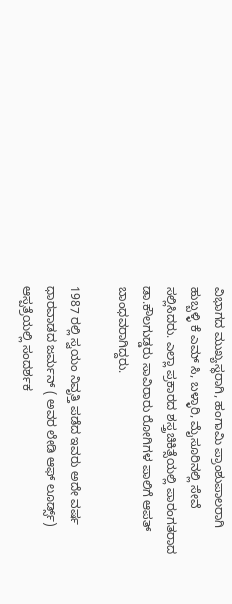ವಿಭಾಗದ ಮುಖ್ಯಸ್ಥರಾಗಿ, ಹಂಗಾಮಿ ಪ್ರಾಂಶುಪಾಲರಾಗಿ ಹುಬ್ಬಳ್ಳಿ ಕೆ ಎಮ್ ಸಿ, ಬಳ್ಳಾರಿ, ಮೈಸೂರಿನಲ್ಲಿ ಸೇವೆ ಸಲ್ಲಿಸಿದರು. ಎಲ್ಲಾ ಪ್ರಕಾರದ ಶಸ್ತ್ರಚಿಕಿತ್ಸೆಯಲ್ಲಿ ಪಾರಂಗತರಾದ ಡಾ.ಕೌಲಗುಡ್ಡರು ಸಾವಿರಾರು ರೋಗಿಗಳ ಪಾಲಿಗೆ ಆಪತ್ ಬಾಂಧವರಾಗಿದ್ದರು.

1987 ರಲ್ಲಿ ಸ್ವಯಂ ನಿವೃತ್ತಿ ಪಡೆದ ಇವರು ಅದೇ ವರ್ಷ ಧಾರವಾಡದ ಜರ್ಮನ್ ( ಅವರ ಲೇಡಿ ಆಫ್ ಲೂರ್ಡ್ಸ್‌) ಆಸ್ಪತ್ರೆಯಲ್ಲಿ ಸಂದರ್ಶಕ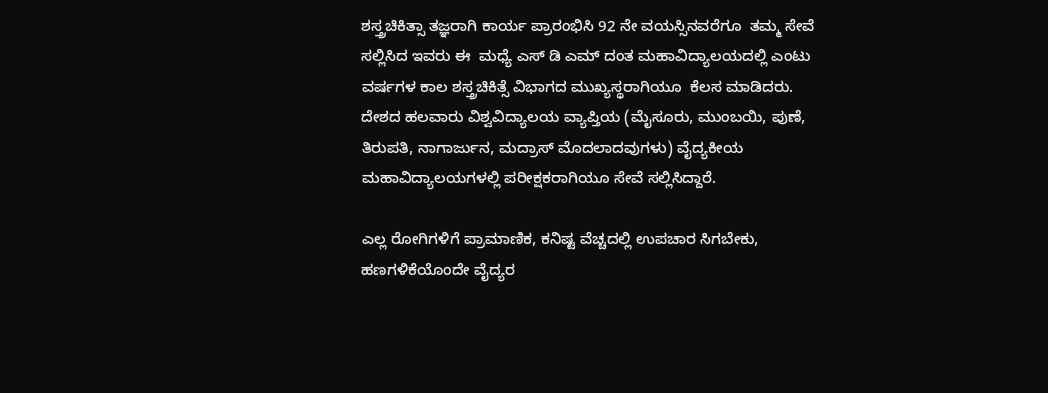ಶಸ್ತ್ರಚಿಕಿತ್ಸಾ ತಜ್ಞರಾಗಿ ಕಾರ್ಯ ಪ್ರಾರಂಭಿಸಿ 92 ನೇ ವಯಸ್ಸಿನವರೆಗೂ  ತಮ್ಮ ಸೇವೆ ಸಲ್ಲಿಸಿದ ಇವರು ಈ  ಮಧ್ಯೆ ಎಸ್ ಡಿ ಎಮ್ ದಂತ ಮಹಾವಿದ್ಯಾಲಯದಲ್ಲಿ ಎಂಟು ವರ್ಷಗಳ ಕಾಲ ಶಸ್ತ್ರಚಿಕಿತ್ಸೆ ವಿಭಾಗದ ಮುಖ್ಯಸ್ಥರಾಗಿಯೂ  ಕೆಲಸ ಮಾಡಿದರು. ದೇಶದ ಹಲವಾರು ವಿಶ್ವವಿದ್ಯಾಲಯ ವ್ಯಾಪ್ತಿಯ (ಮೈಸೂರು, ಮುಂಬಯಿ, ಪುಣೆ, ತಿರುಪತಿ, ನಾಗಾರ್ಜುನ, ಮದ್ರಾಸ್ ಮೊದಲಾದವುಗಳು) ವೈದ್ಯಕೀಯ ಮಹಾವಿದ್ಯಾಲಯಗಳಲ್ಲಿ ಪರೀಕ್ಷಕರಾಗಿಯೂ ಸೇವೆ ಸಲ್ಲಿಸಿದ್ದಾರೆ.

ಎಲ್ಲ ರೋಗಿಗಳಿಗೆ ಪ್ರಾಮಾಣಿಕ, ಕನಿಷ್ಟ ವೆಚ್ಚದಲ್ಲಿ ಉಪಚಾರ ಸಿಗಬೇಕು, ಹಣಗಳಿಕೆಯೊಂದೇ ವೈದ್ಯರ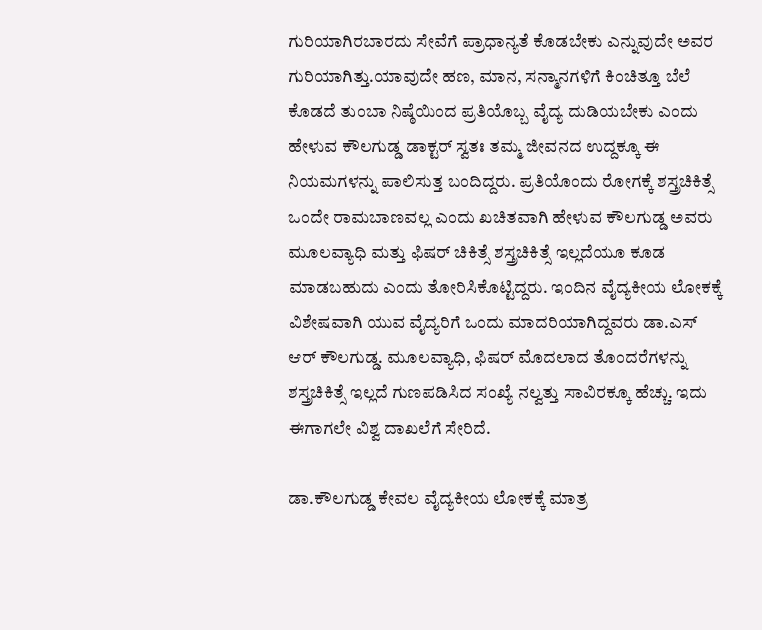ಗುರಿಯಾಗಿರಬಾರದು ಸೇವೆಗೆ ಪ್ರಾಧಾನ್ಯತೆ ಕೊಡಬೇಕು ಎನ್ನುವುದೇ ಅವರ ಗುರಿಯಾಗಿತ್ತು.ಯಾವುದೇ ಹಣ, ಮಾನ, ಸನ್ಮಾನಗಳಿಗೆ ಕಿಂಚಿತ್ತೂ ಬೆಲೆ ಕೊಡದೆ ತುಂಬಾ ನಿಷ್ಠೆಯಿಂದ ಪ್ರತಿಯೊಬ್ಬ ವೈದ್ಯ ದುಡಿಯಬೇಕು ಎಂದು ಹೇಳುವ ಕೌಲಗುಡ್ಡ ಡಾಕ್ಟರ್ ಸ್ವತಃ ತಮ್ಮ ಜೀವನದ ಉದ್ದಕ್ಕೂ ಈ ನಿಯಮಗಳನ್ನು ಪಾಲಿಸುತ್ತ ಬಂದಿದ್ದರು. ಪ್ರತಿಯೊಂದು ರೋಗಕ್ಕೆ ಶಸ್ತ್ರಚಿಕಿತ್ಸೆ ಒಂದೇ ರಾಮಬಾಣವಲ್ಲ ಎಂದು ಖಚಿತವಾಗಿ ಹೇಳುವ ಕೌಲಗುಡ್ಡ ಅವರು ಮೂಲವ್ಯಾಧಿ ಮತ್ತು ಫಿಷರ್ ಚಿಕಿತ್ಸೆ ಶಸ್ತ್ರಚಿಕಿತ್ಸೆ ಇಲ್ಲದೆಯೂ ಕೂಡ ಮಾಡಬಹುದು ಎಂದು ತೋರಿಸಿಕೊಟ್ಟಿದ್ದರು. ಇಂದಿನ ವೈದ್ಯಕೀಯ ಲೋಕಕ್ಕೆ ವಿಶೇಷವಾಗಿ ಯುವ ವೈದ್ಯರಿಗೆ ಒಂದು ಮಾದರಿಯಾಗಿದ್ದವರು ಡಾ.ಎಸ್ ಆರ್ ಕೌಲಗುಡ್ಡ. ಮೂಲವ್ಯಾಧಿ, ಫಿಷರ್ ಮೊದಲಾದ ತೊಂದರೆಗಳನ್ನು ಶಸ್ತ್ರಚಿಕಿತ್ಸೆ ಇಲ್ಲದೆ ಗುಣಪಡಿಸಿದ ಸಂಖ್ಯೆ ನಲ್ವತ್ತು ಸಾವಿರಕ್ಕೂ ಹೆಚ್ಚು. ಇದು ಈಗಾಗಲೇ ವಿಶ್ವ ದಾಖಲೆಗೆ ಸೇರಿದೆ.

ಡಾ.ಕೌಲಗುಡ್ಡ ಕೇವಲ ವೈದ್ಯಕೀಯ ಲೋಕಕ್ಕೆ ಮಾತ್ರ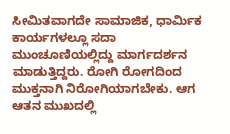ಸೀಮಿತವಾಗದೇ ಸಾಮಾಜಿಕ, ಧಾರ್ಮಿಕ ಕಾರ್ಯಗಳಲ್ಲೂ ಸದಾ ಮುಂಚೂಣಿಯಲ್ಲಿದ್ದು ಮಾರ್ಗದರ್ಶನ ಮಾಡುತ್ತಿದ್ದರು. ರೋಗಿ ರೋಗದಿಂದ ಮುಕ್ತನಾಗಿ ನಿರೋಗಿಯಾಗಬೇಕು. ಆಗ ಆತನ ಮುಖದಲ್ಲಿ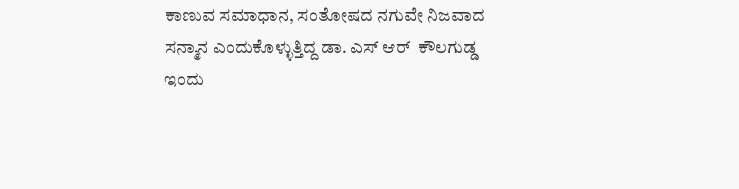ಕಾಣುವ ಸಮಾಧಾನ, ಸಂತೋಷದ ನಗುವೇ ನಿಜವಾದ ಸನ್ಮಾನ ಎಂದುಕೊಳ್ಳುತ್ತಿದ್ದ ಡಾ. ಎಸ್ ಆರ್  ಕೌಲಗುಡ್ಡ ಇಂದು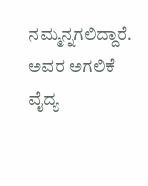ನಮ್ಮನ್ನಗಲಿದ್ದಾರೆ. ಅವರ ಅಗಲಿಕೆ ವೈದ್ಯ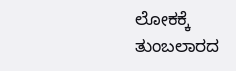ಲೋಕಕ್ಕೆ ತುಂಬಲಾರದ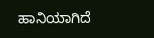ಹಾನಿಯಾಗಿದೆ